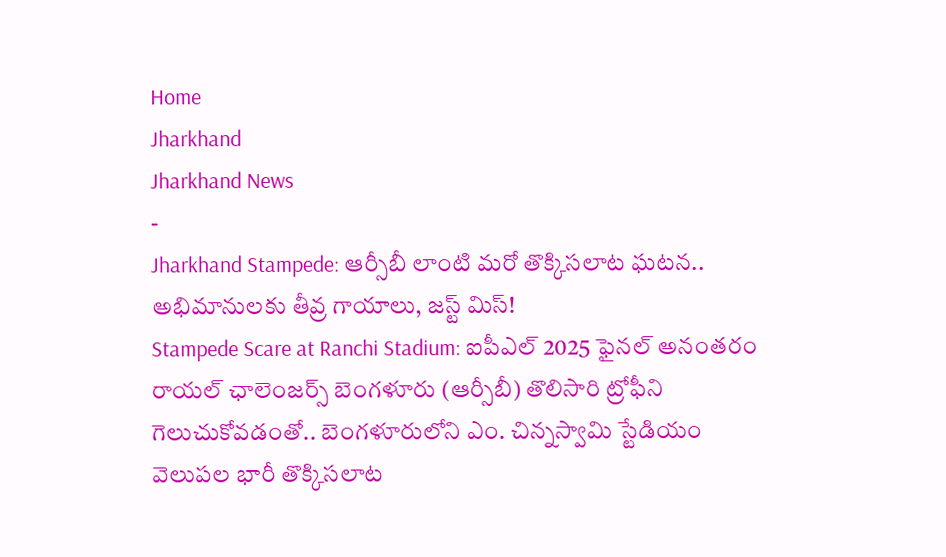Home
Jharkhand
Jharkhand News
-
Jharkhand Stampede: ఆర్సీబీ లాంటి మరో తొక్కిసలాట ఘటన.. అభిమానులకు తీవ్ర గాయాలు, జస్ట్ మిస్!
Stampede Scare at Ranchi Stadium: ఐపీఎల్ 2025 ఫైనల్ అనంతరం రాయల్ ఛాలెంజర్స్ బెంగళూరు (ఆర్సీబీ) తొలిసారి ట్రోఫీని గెలుచుకోవడంతో.. బెంగళూరులోని ఎం. చిన్నస్వామి స్టేడియం వెలుపల భారీ తొక్కిసలాట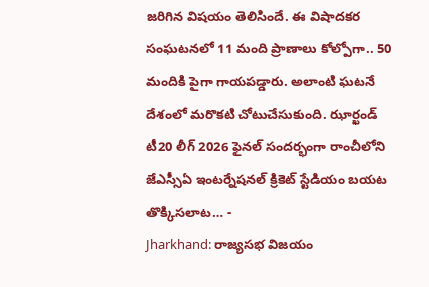జరిగిన విషయం తెలిసిందే. ఈ విషాదకర సంఘటనలో 11 మంది ప్రాణాలు కోల్పోగా.. 50 మందికి పైగా గాయపడ్డారు. అలాంటి ఘటనే దేశంలో మరొకటి చోటుచేసుకుంది. ఝార్ఖండ్ టీ20 లీగ్ 2026 ఫైనల్ సందర్భంగా రాంచీలోని జేఎస్సీఏ ఇంటర్నేషనల్ క్రికెట్ స్టేడియం బయట తొక్కిసలాట… -
Jharkhand: రాజ్యసభ విజయం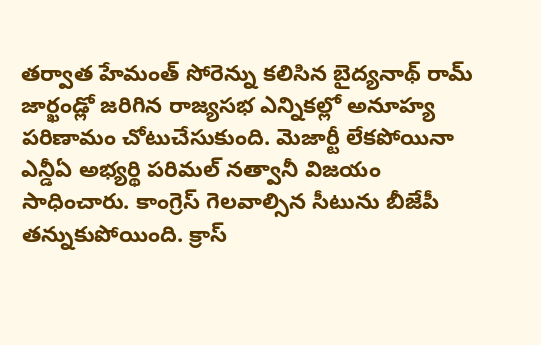తర్వాత హేమంత్ సోరెన్ను కలిసిన బైద్యనాథ్ రామ్
జార్ఖండ్లో జరిగిన రాజ్యసభ ఎన్నికల్లో అనూహ్య పరిణామం చోటుచేసుకుంది. మెజార్టీ లేకపోయినా ఎన్డీఏ అభ్యర్థి పరిమల్ నత్వానీ విజయం సాధించారు. కాంగ్రెస్ గెలవాల్సిన సీటును బీజేపీ తన్నుకుపోయింది. క్రాస్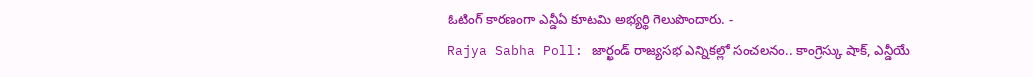ఓటింగ్ కారణంగా ఎన్డీఏ కూటమి అభ్యర్థి గెలుపొందారు. -
Rajya Sabha Poll: జార్ఖండ్ రాజ్యసభ ఎన్నికల్లో సంచలనం.. కాంగ్రెస్కు షాక్, ఎన్డీయే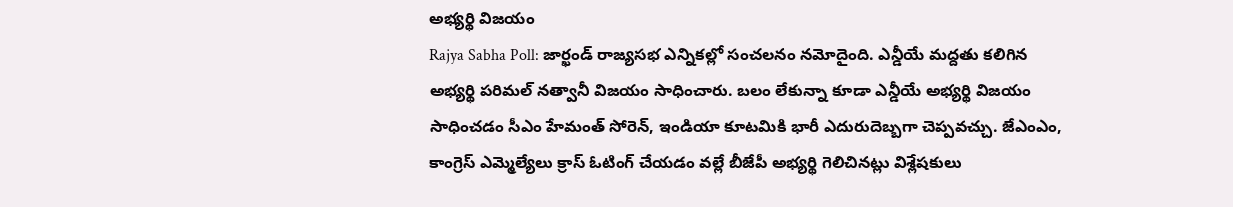అభ్యర్థి విజయం
Rajya Sabha Poll: జార్ఖండ్ రాజ్యసభ ఎన్నికల్లో సంచలనం నమోదైంది. ఎన్డీయే మద్దతు కలిగిన అభ్యర్థి పరిమల్ నత్వానీ విజయం సాధించారు. బలం లేకున్నా కూడా ఎన్డీయే అభ్యర్థి విజయం సాధించడం సీఎం హేమంత్ సోరెన్, ఇండియా కూటమికి భారీ ఎదురుదెబ్బగా చెప్పవచ్చు. జేఎంఎం, కాంగ్రెస్ ఎమ్మెల్యేలు క్రాస్ ఓటింగ్ చేయడం వల్లే బీజేపీ అభ్యర్థి గెలిచినట్లు విశ్లేషకులు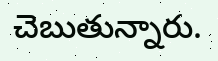చెబుతున్నారు.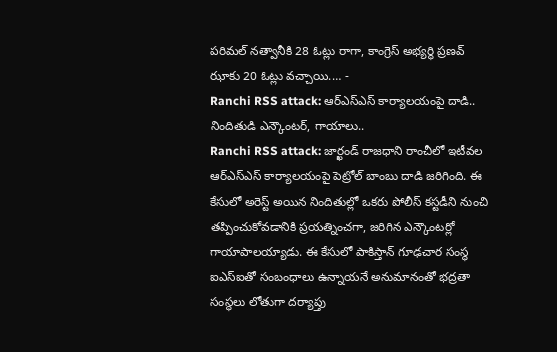పరిమల్ నత్వానీకి 28 ఓట్లు రాగా, కాంగ్రెస్ అభ్యర్థి ప్రణవ్ ఝాకు 20 ఓట్లు వచ్చాయి.… -
Ranchi RSS attack: ఆర్ఎస్ఎస్ కార్యాలయంపై దాడి.. నిందితుడి ఎన్కౌంటర్, గాయాలు..
Ranchi RSS attack: జార్ఖండ్ రాజధాని రాంచీలో ఇటీవల ఆర్ఎస్ఎస్ కార్యాలయంపై పెట్రోల్ బాంబు దాడి జరిగింది. ఈ కేసులో అరెస్ట్ అయిన నిందితుల్లో ఒకరు పోలీస్ కస్టడీని నుంచి తప్పించుకోవడానికి ప్రయత్నించగా, జరిగిన ఎన్కౌంటర్లో గాయాపాలయ్యాడు. ఈ కేసులో పాకిస్తాన్ గూఢచార సంస్థ ఐఎస్ఐతో సంబంధాలు ఉన్నాయనే అనుమానంతో భద్రతా సంస్థలు లోతుగా దర్యాప్తు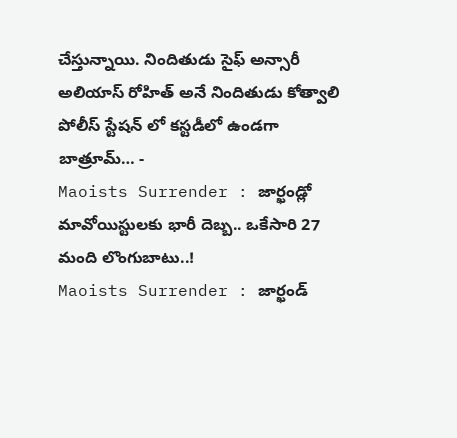చేస్తున్నాయి. నిందితుడు సైఫ్ అన్సారీ అలియాస్ రోహిత్ అనే నిందితుడు కోత్వాలి పోలీస్ స్టేషన్ లో కస్టడీలో ఉండగా బాత్రూమ్… -
Maoists Surrender : జార్ఖండ్లో మావోయిస్టులకు భారీ దెబ్బ.. ఒకేసారి 27 మంది లొంగుబాటు..!
Maoists Surrender : జార్ఖండ్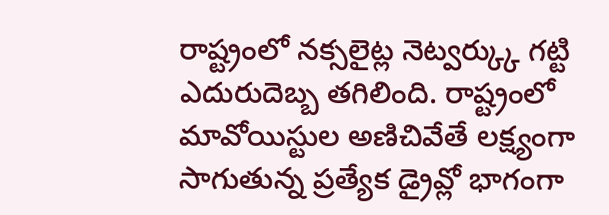రాష్ట్రంలో నక్సలైట్ల నెట్వర్క్కు గట్టి ఎదురుదెబ్బ తగిలింది. రాష్ట్రంలో మావోయిస్టుల అణిచివేతే లక్ష్యంగా సాగుతున్న ప్రత్యేక డ్రైవ్లో భాగంగా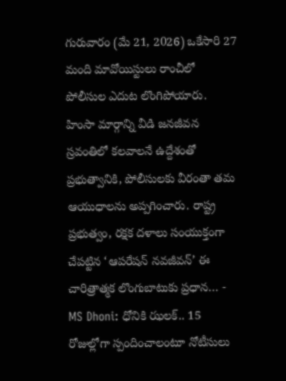గురువారం (మే 21, 2026) ఒకేసారి 27 మంది మావోయిస్టులు రాంచీలో పోలీసుల ఎదుట లొంగిపోయారు. హింసా మార్గాన్ని వీడి జనజీవన స్రవంతిలో కలవాలనే ఉద్దేశంతో ప్రభుత్వానికి, పోలీసులకు వీరంతా తమ ఆయుధాలను అప్పగించారు. రాష్ట్ర ప్రభుత్వం, రక్షక దళాలు సంయుక్తంగా చేపట్టిన ‘ఆపరేషన్ నవజీవన్’ ఈ చారిత్రాత్మక లొంగుబాటుకు ప్రధాన… -
MS Dhoni: ధోనికి ఝలక్.. 15 రోజుల్లోగా స్పందించాలంటూ నోటీసులు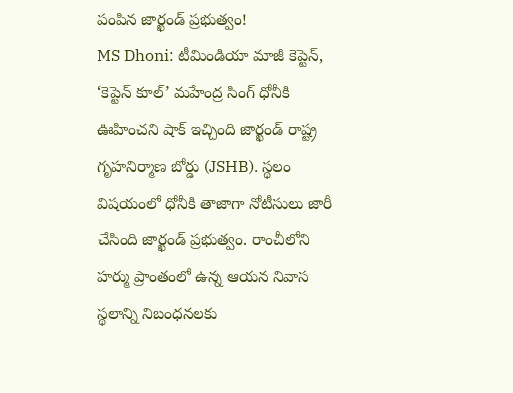పంపిన జార్ఖండ్ ప్రభుత్వం!
MS Dhoni: టీమిండియా మాజీ కెప్టెన్, ‘కెప్టెన్ కూల్’ మహేంద్ర సింగ్ ధోనీకి ఊహించని షాక్ ఇచ్చింది జార్ఖండ్ రాష్ట్ర గృహనిర్మాణ బోర్డు (JSHB). స్థలం విషయంలో ధోనీకి తాజాగా నోటీసులు జారీ చేసింది జార్ఖండ్ ప్రభుత్వం. రాంచీలోని హర్ము ప్రాంతంలో ఉన్న ఆయన నివాస స్థలాన్ని నిబంధనలకు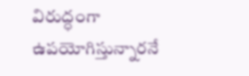విరుద్ధంగా ఉపయోగిస్తున్నారనే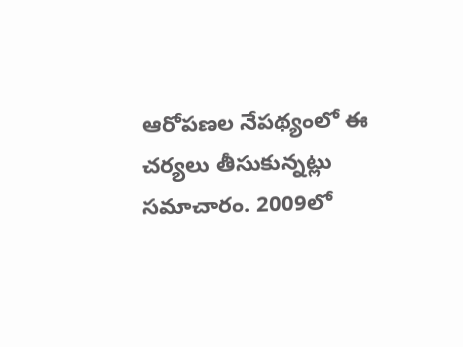ఆరోపణల నేపథ్యంలో ఈ చర్యలు తీసుకున్నట్లు సమాచారం. 2009లో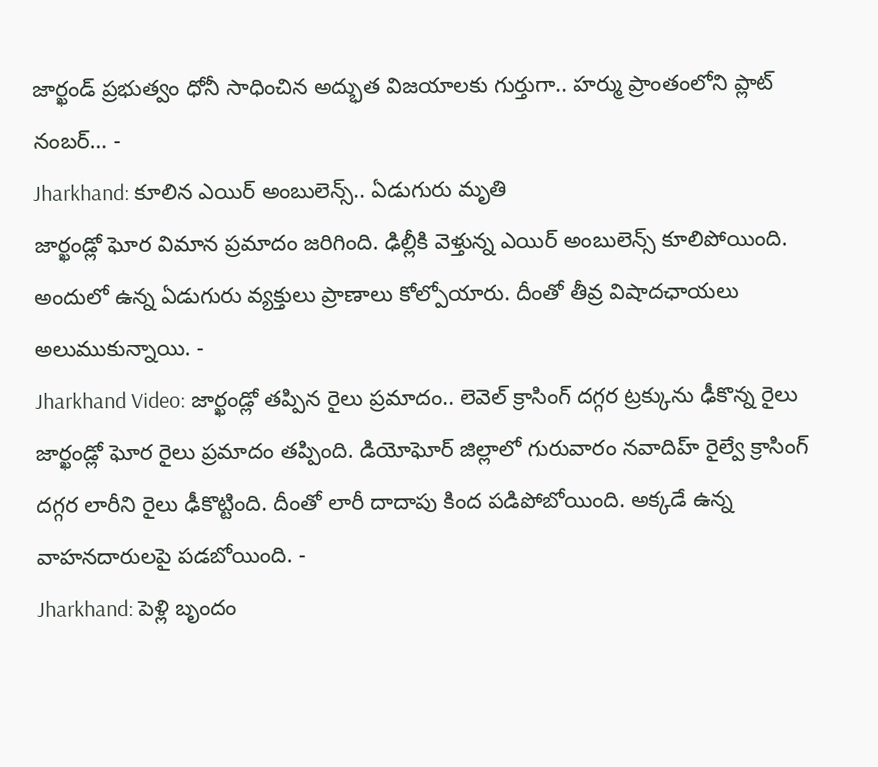జార్ఖండ్ ప్రభుత్వం ధోనీ సాధించిన అద్భుత విజయాలకు గుర్తుగా.. హర్ము ప్రాంతంలోని ప్లాట్ నంబర్… -
Jharkhand: కూలిన ఎయిర్ అంబులెన్స్.. ఏడుగురు మృతి
జార్ఖండ్లో ఘోర విమాన ప్రమాదం జరిగింది. ఢిల్లీకి వెళ్తున్న ఎయిర్ అంబులెన్స్ కూలిపోయింది. అందులో ఉన్న ఏడుగురు వ్యక్తులు ప్రాణాలు కోల్పోయారు. దీంతో తీవ్ర విషాదఛాయలు అలుముకున్నాయి. -
Jharkhand Video: జార్ఖండ్లో తప్పిన రైలు ప్రమాదం.. లెవెల్ క్రాసింగ్ దగ్గర ట్రక్కును ఢీకొన్న రైలు
జార్ఖండ్లో ఘోర రైలు ప్రమాదం తప్పింది. డియోఘోర్ జిల్లాలో గురువారం నవాదిహ్ రైల్వే క్రాసింగ్ దగ్గర లారీని రైలు ఢీకొట్టింది. దీంతో లారీ దాదాపు కింద పడిపోబోయింది. అక్కడే ఉన్న వాహనదారులపై పడబోయింది. -
Jharkhand: పెళ్లి బృందం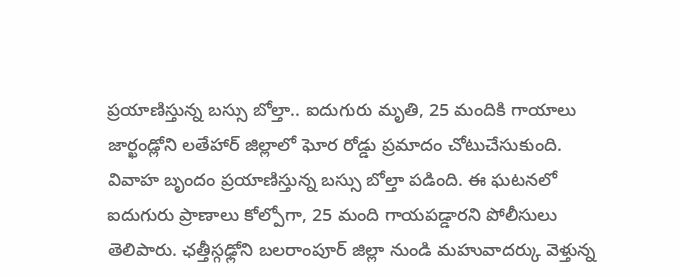ప్రయాణిస్తున్న బస్సు బోల్తా.. ఐదుగురు మృతి, 25 మందికి గాయాలు
జార్ఖండ్లోని లతేహార్ జిల్లాలో ఘోర రోడ్డు ప్రమాదం చోటుచేసుకుంది. వివాహ బృందం ప్రయాణిస్తున్న బస్సు బోల్తా పడింది. ఈ ఘటనలో ఐదుగురు ప్రాణాలు కోల్పోగా, 25 మంది గాయపడ్డారని పోలీసులు తెలిపారు. ఛత్తీస్గఢ్లోని బలరాంపూర్ జిల్లా నుండి మహువాదర్కు వెళ్తున్న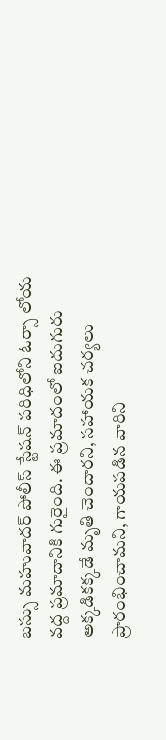బస్సు మహువాదర్ పోలీస్ స్టేషన్ పరిధిలోని ఓర్సా లోయ వద్ద ప్రమాదానికి గురైంది. ఈ ప్రమాదంలో ఐదుగురు అక్కడికక్కడే మృతి చెందారని, సహాయక చర్యలు ప్రారంభించామని, గాయపడిన వారిని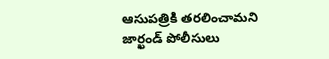ఆసుపత్రికి తరలించామని జార్ఖండ్ పోలీసులు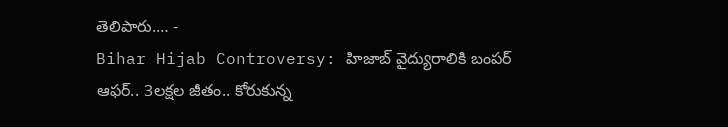తెలిపారు.… -
Bihar Hijab Controversy: హిజాబ్ వైద్యురాలికి బంపర్ ఆఫర్.. 3లక్షల జీతం.. కోరుకున్న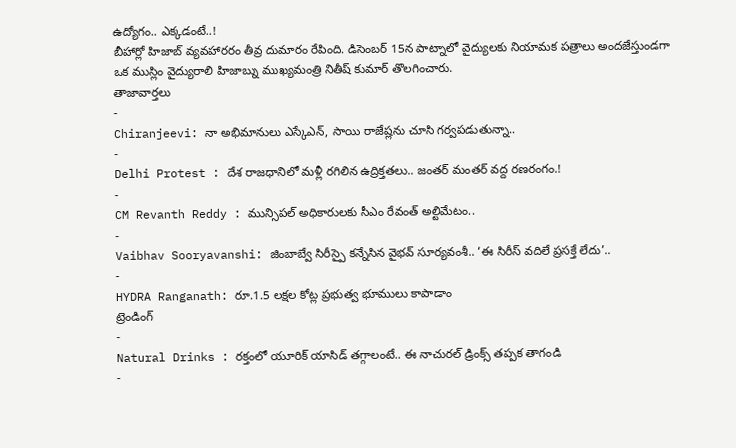ఉద్యోగం.. ఎక్కడంటే..!
బీహార్లో హిజాబ్ వ్యవహారరం తీవ్ర దుమారం రేపింది. డిసెంబర్ 15న పాట్నాలో వైద్యులకు నియామక పత్రాలు అందజేస్తుండగా ఒక ముస్లిం వైద్యురాలి హిజాబ్ను ముఖ్యమంత్రి నితీష్ కుమార్ తొలగించారు.
తాజావార్తలు
-
Chiranjeevi: నా అభిమానులు ఎస్కేఎన్, సాయి రాజేష్లను చూసి గర్వపడుతున్నా..
-
Delhi Protest : దేశ రాజధానిలో మళ్లీ రగిలిన ఉద్రిక్తతలు.. జంతర్ మంతర్ వద్ద రణరంగం.!
-
CM Revanth Reddy : మున్సిపల్ అధికారులకు సీఎం రేవంత్ అల్టిమేటం..
-
Vaibhav Sooryavanshi: జింబాబ్వే సిరీస్పై కన్నేసిన వైభవ్ సూర్యవంశీ.. ‘ఈ సిరీస్ వదిలే ప్రసక్తే లేదు’..
-
HYDRA Ranganath: రూ.1.5 లక్షల కోట్ల ప్రభుత్వ భూములు కాపాడాం
ట్రెండింగ్
-
Natural Drinks : రక్తంలో యూరిక్ యాసిడ్ తగ్గాలంటే.. ఈ నాచురల్ డ్రింక్స్ తప్పక తాగండి
-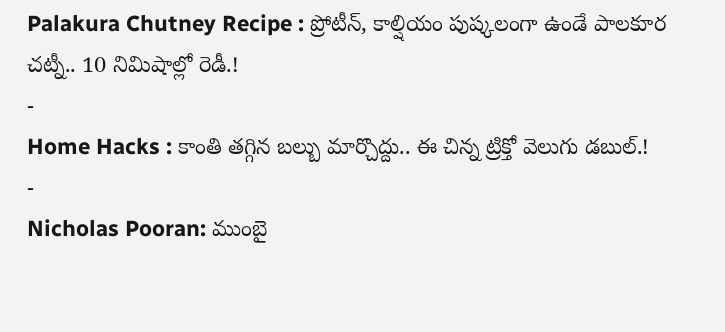Palakura Chutney Recipe : ప్రోటీన్, కాల్షియం పుష్కలంగా ఉండే పాలకూర చట్నీ.. 10 నిమిషాల్లో రెడీ.!
-
Home Hacks : కాంతి తగ్గిన బల్బు మార్చొద్దు.. ఈ చిన్న ట్రిక్తో వెలుగు డబుల్.!
-
Nicholas Pooran: ముంబై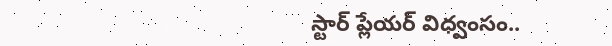స్టార్ ప్లేయర్ విధ్వంసం..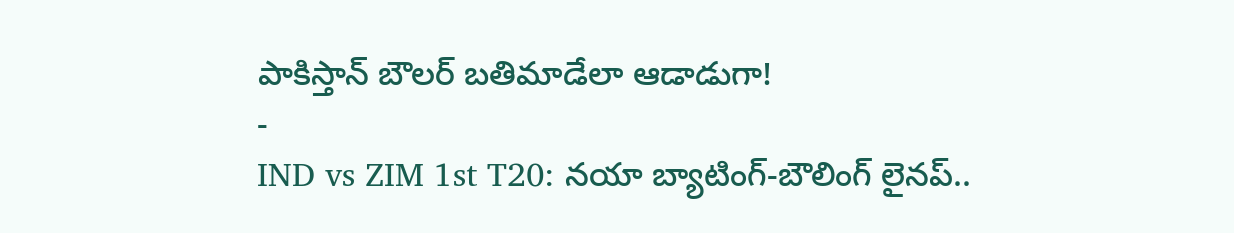పాకిస్తాన్ బౌలర్ బతిమాడేలా ఆడాడుగా!
-
IND vs ZIM 1st T20: నయా బ్యాటింగ్-బౌలింగ్ లైనప్..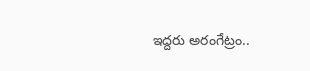ఇద్దరు అరంగేట్రం..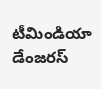టీమిండియా డేంజరస్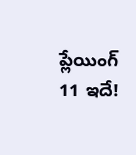ప్లేయింగ్ 11 ఇదే!